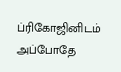ப்ரிகோஜினிடம் அப்போதே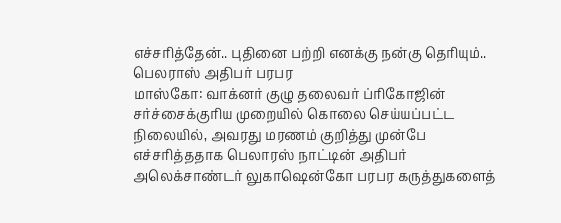எச்சரித்தேன்.. புதினை பற்றி எனக்கு நன்கு தெரியும்.. பெலராஸ் அதிபர் பரபர
மாஸ்கோ: வாக்னர் குழு தலைவர் ப்ரிகோஜின் சர்ச்சைக்குரிய முறையில் கொலை செய்யப்பட்ட நிலையில், அவரது மரணம் குறித்து முன்பே எச்சரித்ததாக பெலாரஸ் நாட்டின் அதிபர் அலெக்சாண்டர் லுகாஷென்கோ பரபர கருத்துகளைத்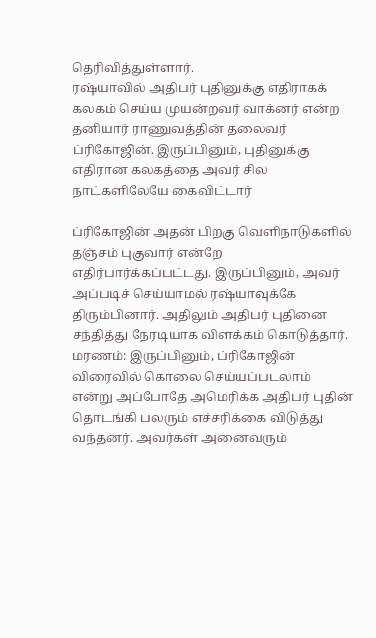தெரிவித்துள்ளார்.
ரஷ்யாவில் அதிபர் புதினுக்கு எதிராகக் கலகம் செய்ய முயன்றவர் வாக்னர் என்ற தனியார் ராணுவத்தின் தலைவர் ப்ரிகோஜின். இருப்பினும், புதினுக்கு எதிரான கலகத்தை அவர் சில நாட்களிலேயே கைவிட்டார்

ப்ரிகோஜின் அதன் பிறகு வெளிநாடுகளில் தஞ்சம் புகுவார் என்றே எதிர்பார்க்கப்பட்டது. இருப்பினும், அவர் அப்படிச் செய்யாமல் ரஷ்யாவுக்கே திரும்பினார். அதிலும் அதிபர் புதினை சந்தித்து நேரடியாக விளக்கம் கொடுத்தார்.
மரணம்: இருப்பினும், ப்ரிகோஜின் விரைவில் கொலை செய்யப்படலாம் என்று அப்போதே அமெரிக்க அதிபர் புதின் தொடங்கி பலரும் எச்சரிக்கை விடுத்து வந்தனர். அவர்கள் அனைவரும்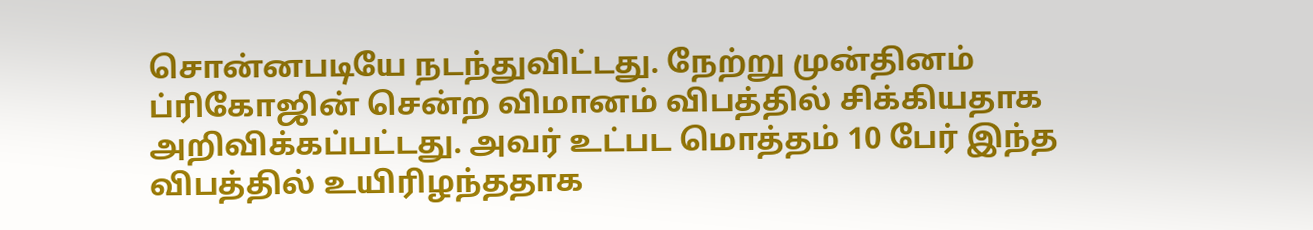சொன்னபடியே நடந்துவிட்டது. நேற்று முன்தினம் ப்ரிகோஜின் சென்ற விமானம் விபத்தில் சிக்கியதாக அறிவிக்கப்பட்டது. அவர் உட்பட மொத்தம் 10 பேர் இந்த விபத்தில் உயிரிழந்ததாக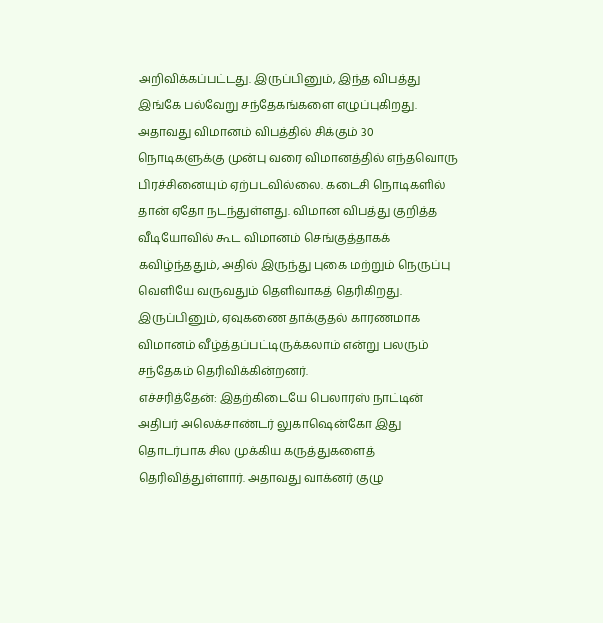அறிவிக்கப்பட்டது. இருப்பினும், இந்த விபத்து இங்கே பல்வேறு சந்தேகங்களை எழுப்புகிறது.
அதாவது விமானம் விபத்தில் சிக்கும் 30 நொடிகளுக்கு முன்பு வரை விமானத்தில் எந்தவொரு பிரச்சினையும் ஏற்படவில்லை. கடைசி நொடிகளில் தான் ஏதோ நடந்துள்ளது. விமான விபத்து குறித்த வீடியோவில் கூட விமானம் செங்குத்தாகக் கவிழ்ந்ததும், அதில் இருந்து புகை மற்றும் நெருப்பு வெளியே வருவதும் தெளிவாகத் தெரிகிறது. இருப்பினும், ஏவுகணை தாக்குதல் காரணமாக விமானம் வீழ்த்தப்பட்டிருக்கலாம் என்று பலரும் சந்தேகம் தெரிவிக்கின்றனர்.
எச்சரித்தேன்: இதற்கிடையே பெலாரஸ் நாட்டின் அதிபர் அலெக்சாண்டர் லுகாஷென்கோ இது தொடர்பாக சில முக்கிய கருத்துகளைத் தெரிவித்துள்ளார். அதாவது வாக்னர் குழு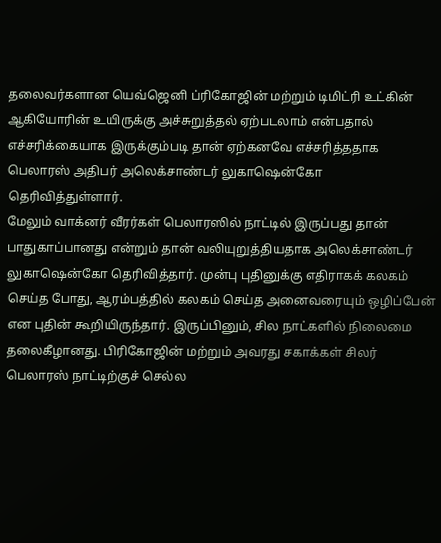தலைவர்களான யெவ்ஜெனி ப்ரிகோஜின் மற்றும் டிமிட்ரி உட்கின் ஆகியோரின் உயிருக்கு அச்சுறுத்தல் ஏற்படலாம் என்பதால் எச்சரிக்கையாக இருக்கும்படி தான் ஏற்கனவே எச்சரித்ததாக பெலாரஸ் அதிபர் அலெக்சாண்டர் லுகாஷென்கோ தெரிவித்துள்ளார்.
மேலும் வாக்னர் வீரர்கள் பெலாரஸில் நாட்டில் இருப்பது தான் பாதுகாப்பானது என்றும் தான் வலியுறுத்தியதாக அலெக்சாண்டர் லுகாஷென்கோ தெரிவித்தார். முன்பு புதினுக்கு எதிராகக் கலகம் செய்த போது, ஆரம்பத்தில் கலகம் செய்த அனைவரையும் ஒழிப்பேன் என புதின் கூறியிருந்தார். இருப்பினும், சில நாட்களில் நிலைமை தலைகீழானது. பிரிகோஜின் மற்றும் அவரது சகாக்கள் சிலர் பெலாரஸ் நாட்டிற்குச் செல்ல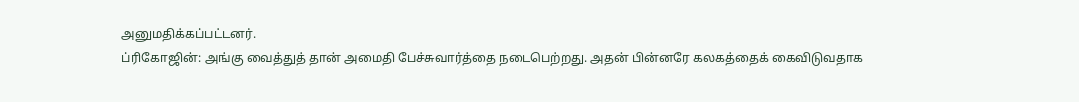அனுமதிக்கப்பட்டனர்.
ப்ரிகோஜின்: அங்கு வைத்துத் தான் அமைதி பேச்சுவார்த்தை நடைபெற்றது. அதன் பின்னரே கலகத்தைக் கைவிடுவதாக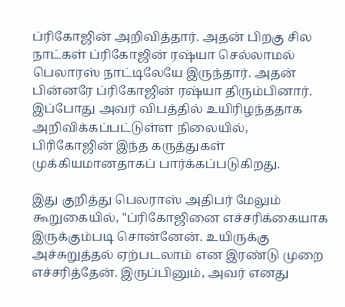ப்ரிகோஜின் அறிவித்தார். அதன் பிறகு சில நாட்கள் ப்ரிகோஜின் ரஷ்யா செல்லாமல் பெலாரஸ் நாட்டிலேயே இருந்தார். அதன் பின்னரே ப்ரிகோஜின் ரஷ்யா திரும்பினார். இப்போது அவர் விபத்தில் உயிரிழந்ததாக அறிவிக்கப்பட்டுள்ள நிலையில், பிரிகோஜின் இந்த கருத்துகள் முக்கியமானதாகப் பார்க்கப்படுகிறது.

இது குறித்து பெலராஸ் அதிபர் மேலும் கூறுகையில், "ப்ரிகோஜினை எச்சரிக்கையாக இருக்கும்படி சொன்னேன். உயிருக்கு அச்சுறுத்தல் ஏற்படலாம் என இரண்டு முறை எச்சரித்தேன். இருப்பினும், அவர் எனது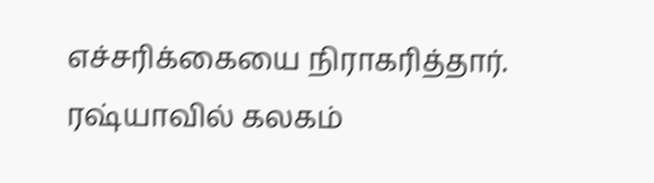எச்சரிக்கையை நிராகரித்தார். ரஷ்யாவில் கலகம்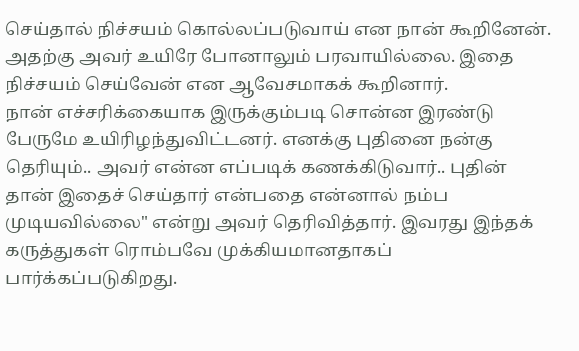செய்தால் நிச்சயம் கொல்லப்படுவாய் என நான் கூறினேன். அதற்கு அவர் உயிரே போனாலும் பரவாயில்லை. இதை நிச்சயம் செய்வேன் என ஆவேசமாகக் கூறினார்.
நான் எச்சரிக்கையாக இருக்கும்படி சொன்ன இரண்டு பேருமே உயிரிழந்துவிட்டனர். எனக்கு புதினை நன்கு தெரியும்.. அவர் என்ன எப்படிக் கணக்கிடுவார்.. புதின் தான் இதைச் செய்தார் என்பதை என்னால் நம்ப முடியவில்லை" என்று அவர் தெரிவித்தார். இவரது இந்தக் கருத்துகள் ரொம்பவே முக்கியமானதாகப் பார்க்கப்படுகிறது.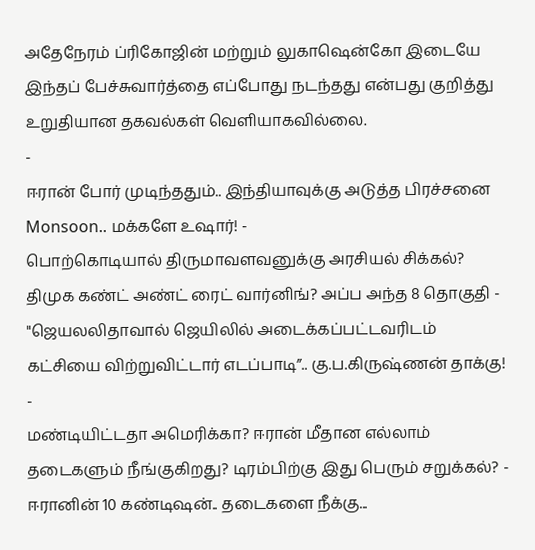அதேநேரம் ப்ரிகோஜின் மற்றும் லுகாஷென்கோ இடையே இந்தப் பேச்சுவார்த்தை எப்போது நடந்தது என்பது குறித்து உறுதியான தகவல்கள் வெளியாகவில்லை.
-
ஈரான் போர் முடிந்ததும்.. இந்தியாவுக்கு அடுத்த பிரச்சனை Monsoon.. மக்களே உஷார்! -
பொற்கொடியால் திருமாவளவனுக்கு அரசியல் சிக்கல்? திமுக கண்ட் அண்ட் ரைட் வார்னிங்? அப்ப அந்த 8 தொகுதி -
"ஜெயலலிதாவால் ஜெயிலில் அடைக்கப்பட்டவரிடம் கட்சியை விற்றுவிட்டார் எடப்பாடி”.. கு.ப.கிருஷ்ணன் தாக்கு! -
மண்டியிட்டதா அமெரிக்கா? ஈரான் மீதான எல்லாம் தடைகளும் நீங்குகிறது? டிரம்பிற்கு இது பெரும் சறுக்கல்? -
ஈரானின் 10 கண்டிஷன்.. தடைகளை நீக்கு...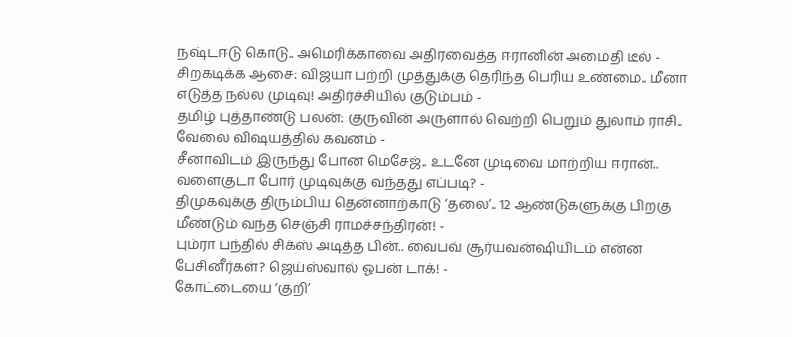நஷ்டஈடு கொடு.. அமெரிக்காவை அதிரவைத்த ஈரானின் அமைதி டீல் -
சிறகடிக்க ஆசை: விஜயா பற்றி முத்துக்கு தெரிந்த பெரிய உண்மை.. மீனா எடுத்த நல்ல முடிவு! அதிர்ச்சியில் குடும்பம் -
தமிழ் புத்தாண்டு பலன்: குருவின் அருளால் வெற்றி பெறும் துலாம் ராசி.. வேலை விஷயத்தில் கவனம் -
சீனாவிடம் இருந்து போன மெசேஜ்.. உடனே முடிவை மாற்றிய ஈரான்.. வளைகுடா போர் முடிவுக்கு வந்தது எப்படி? -
திமுகவுக்கு திரும்பிய தென்னாற்காடு ‘தலை’.. 12 ஆண்டுகளுக்கு பிறகு மீண்டும் வந்த செஞ்சி ராமச்சந்திரன்! -
பும்ரா பந்தில் சிக்ஸ் அடித்த பின்.. வைபவ் சூர்யவன்ஷியிடம் என்ன பேசினீர்கள்? ஜெய்ஸ்வால் ஓபன் டாக்! -
கோட்டையை ‘குறி’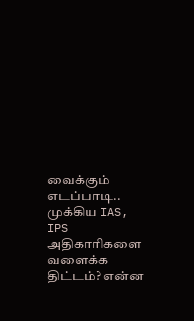வைக்கும் எடப்பாடி.. முக்கிய IAS, IPS அதிகாரிகளை வளைக்க திட்டம்? என்ன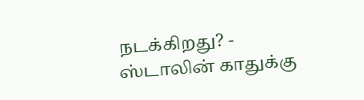நடக்கிறது? -
ஸ்டாலின் காதுக்கு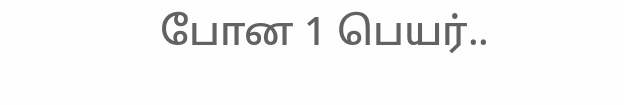போன 1 பெயர்..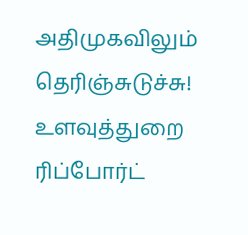அதிமுகவிலும் தெரிஞ்சுடுச்சு! உளவுத்துறை ரிப்போர்ட்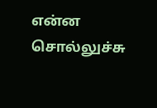என்ன சொல்லுச்சு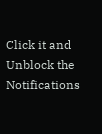Click it and Unblock the Notifications